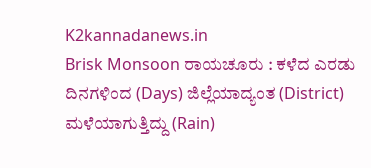K2kannadanews.in
Brisk Monsoon ರಾಯಚೂರು : ಕಳೆದ ಎರಡು ದಿನಗಳಿಂದ (Days) ಜಿಲ್ಲೆಯಾದ್ಯಂತ (District) ಮಳೆಯಾಗುತ್ತಿದ್ದು (Rain)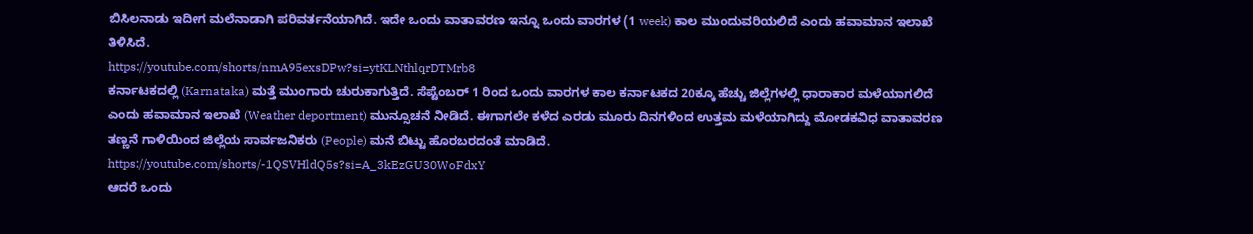ಬಿಸಿಲನಾಡು ಇದೀಗ ಮಲೆನಾಡಾಗಿ ಪರಿವರ್ತನೆಯಾಗಿದೆ. ಇದೇ ಒಂದು ವಾತಾವರಣ ಇನ್ನೂ ಒಂದು ವಾರಗಳ (1 week) ಕಾಲ ಮುಂದುವರಿಯಲಿದೆ ಎಂದು ಹವಾಮಾನ ಇಲಾಖೆ ತಿಳಿಸಿದೆ.
https://youtube.com/shorts/nmA95exsDPw?si=ytKLNthlqrDTMrb8
ಕರ್ನಾಟಕದಲ್ಲಿ (Karnataka) ಮತ್ತೆ ಮುಂಗಾರು ಚುರುಕಾಗುತ್ತಿದೆ. ಸೆಪ್ಟೆಂಬರ್ 1 ರಿಂದ ಒಂದು ವಾರಗಳ ಕಾಲ ಕರ್ನಾಟಕದ 20ಕ್ಕೂ ಹೆಚ್ಚು ಜಿಲ್ಲೆಗಳಲ್ಲಿ ಧಾರಾಕಾರ ಮಳೆಯಾಗಲಿದೆ ಎಂದು ಹವಾಮಾನ ಇಲಾಖೆ (Weather deportment) ಮುನ್ಸೂಚನೆ ನೀಡಿದೆ. ಈಗಾಗಲೇ ಕಳೆದ ಎರಡು ಮೂರು ದಿನಗಳಿಂದ ಉತ್ತಮ ಮಳೆಯಾಗಿದ್ದು ಮೋಡಕವಿಧ ವಾತಾವರಣ ತಣ್ಣನೆ ಗಾಳಿಯಿಂದ ಜಿಲ್ಲೆಯ ಸಾರ್ವಜನಿಕರು (People) ಮನೆ ಬಿಟ್ಟು ಹೊರಬರದಂತೆ ಮಾಡಿದೆ.
https://youtube.com/shorts/-1QSVHldQ5s?si=A_3kEzGU30WoFdxY
ಆದರೆ ಒಂದು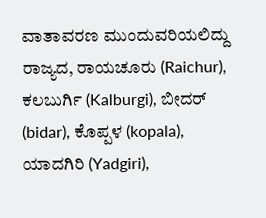ವಾತಾವರಣ ಮುಂದುವರಿಯಲಿದ್ದು ರಾಜ್ಯದ, ರಾಯಚೂರು (Raichur), ಕಲಬುರ್ಗಿ (Kalburgi), ಬೀದರ್ (bidar), ಕೊಪ್ಪಳ (kopala), ಯಾದಗಿರಿ (Yadgiri),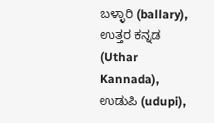ಬಳ್ಳಾರಿ (ballary), ಉತ್ತರ ಕನ್ನಡ (Uthar Kannada), ಉಡುಪಿ (udupi),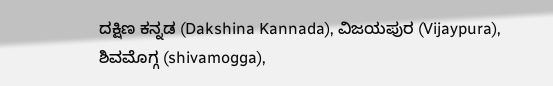ದಕ್ಷಿಣ ಕನ್ನಡ (Dakshina Kannada), ವಿಜಯಪುರ (Vijaypura), ಶಿವಮೊಗ್ಗ (shivamogga),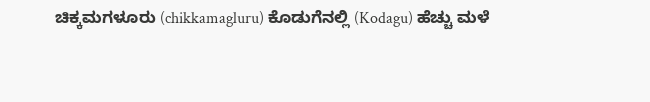ಚಿಕ್ಕಮಗಳೂರು (chikkamagluru) ಕೊಡುಗೆನಲ್ಲಿ (Kodagu) ಹೆಚ್ಚು ಮಳೆ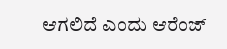ಆಗಲಿದೆ ಎಂದು ಆರೆಂಜ್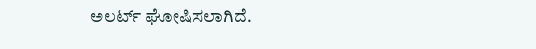ಅಲರ್ಟ್ ಘೋಷಿಸಲಾಗಿದೆ.